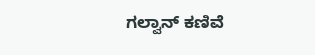ಗಲ್ವಾನ್ ಕಣಿವೆ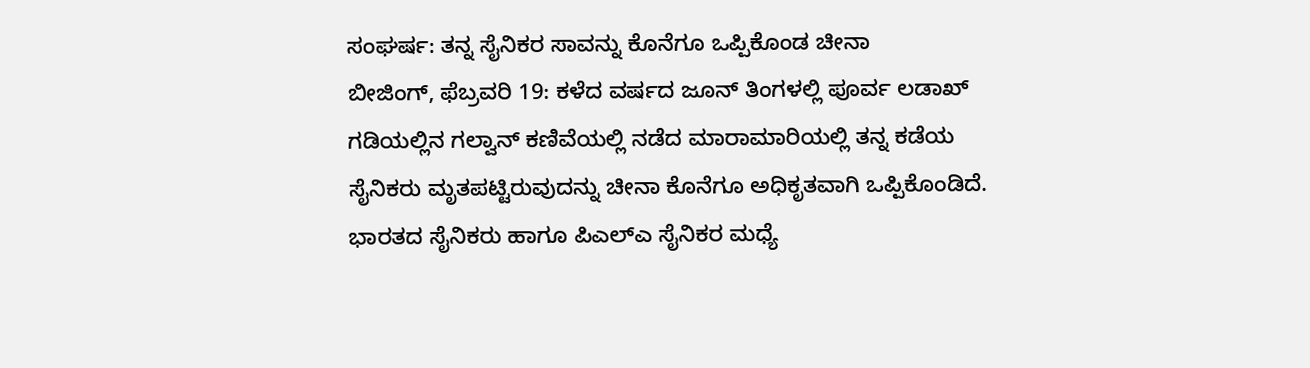ಸಂಘರ್ಷ: ತನ್ನ ಸೈನಿಕರ ಸಾವನ್ನು ಕೊನೆಗೂ ಒಪ್ಪಿಕೊಂಡ ಚೀನಾ
ಬೀಜಿಂಗ್, ಫೆಬ್ರವರಿ 19: ಕಳೆದ ವರ್ಷದ ಜೂನ್ ತಿಂಗಳಲ್ಲಿ ಪೂರ್ವ ಲಡಾಖ್ ಗಡಿಯಲ್ಲಿನ ಗಲ್ವಾನ್ ಕಣಿವೆಯಲ್ಲಿ ನಡೆದ ಮಾರಾಮಾರಿಯಲ್ಲಿ ತನ್ನ ಕಡೆಯ ಸೈನಿಕರು ಮೃತಪಟ್ಟಿರುವುದನ್ನು ಚೀನಾ ಕೊನೆಗೂ ಅಧಿಕೃತವಾಗಿ ಒಪ್ಪಿಕೊಂಡಿದೆ. ಭಾರತದ ಸೈನಿಕರು ಹಾಗೂ ಪಿಎಲ್ಎ ಸೈನಿಕರ ಮಧ್ಯೆ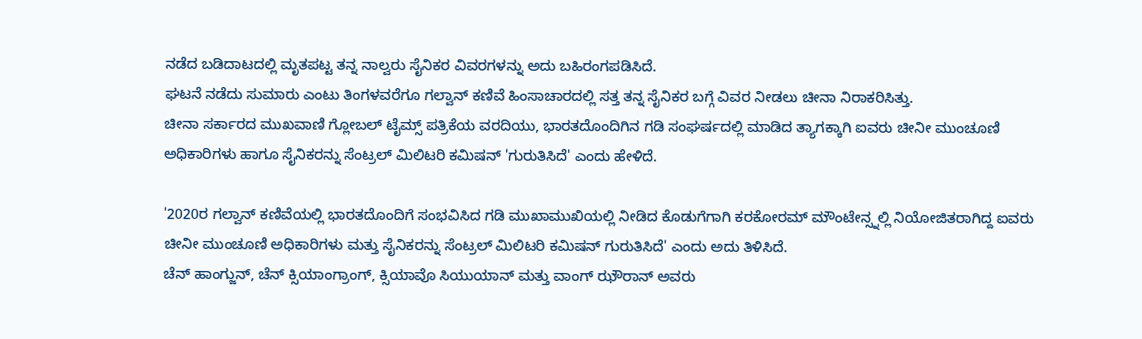ನಡೆದ ಬಡಿದಾಟದಲ್ಲಿ ಮೃತಪಟ್ಟ ತನ್ನ ನಾಲ್ವರು ಸೈನಿಕರ ವಿವರಗಳನ್ನು ಅದು ಬಹಿರಂಗಪಡಿಸಿದೆ.
ಘಟನೆ ನಡೆದು ಸುಮಾರು ಎಂಟು ತಿಂಗಳವರೆಗೂ ಗಲ್ವಾನ್ ಕಣಿವೆ ಹಿಂಸಾಚಾರದಲ್ಲಿ ಸತ್ತ ತನ್ನ ಸೈನಿಕರ ಬಗ್ಗೆ ವಿವರ ನೀಡಲು ಚೀನಾ ನಿರಾಕರಿಸಿತ್ತು.
ಚೀನಾ ಸರ್ಕಾರದ ಮುಖವಾಣಿ ಗ್ಲೋಬಲ್ ಟೈಮ್ಸ್ ಪತ್ರಿಕೆಯ ವರದಿಯು, ಭಾರತದೊಂದಿಗಿನ ಗಡಿ ಸಂಘರ್ಷದಲ್ಲಿ ಮಾಡಿದ ತ್ಯಾಗಕ್ಕಾಗಿ ಐವರು ಚೀನೀ ಮುಂಚೂಣಿ ಅಧಿಕಾರಿಗಳು ಹಾಗೂ ಸೈನಿಕರನ್ನು ಸೆಂಟ್ರಲ್ ಮಿಲಿಟರಿ ಕಮಿಷನ್ 'ಗುರುತಿಸಿದೆ' ಎಂದು ಹೇಳಿದೆ.

'2020ರ ಗಲ್ವಾನ್ ಕಣಿವೆಯಲ್ಲಿ ಭಾರತದೊಂದಿಗೆ ಸಂಭವಿಸಿದ ಗಡಿ ಮುಖಾಮುಖಿಯಲ್ಲಿ ನೀಡಿದ ಕೊಡುಗೆಗಾಗಿ ಕರಕೋರಮ್ ಮೌಂಟೇನ್ಸ್ನಲ್ಲಿ ನಿಯೋಜಿತರಾಗಿದ್ದ ಐವರು ಚೀನೀ ಮುಂಚೂಣಿ ಅಧಿಕಾರಿಗಳು ಮತ್ತು ಸೈನಿಕರನ್ನು ಸೆಂಟ್ರಲ್ ಮಿಲಿಟರಿ ಕಮಿಷನ್ ಗುರುತಿಸಿದೆ' ಎಂದು ಅದು ತಿಳಿಸಿದೆ.
ಚೆನ್ ಹಾಂಗ್ಜುನ್, ಚೆನ್ ಕ್ಸಿಯಾಂಗ್ರಾಂಗ್, ಕ್ಸಿಯಾವೊ ಸಿಯುಯಾನ್ ಮತ್ತು ವಾಂಗ್ ಝೌರಾನ್ ಅವರು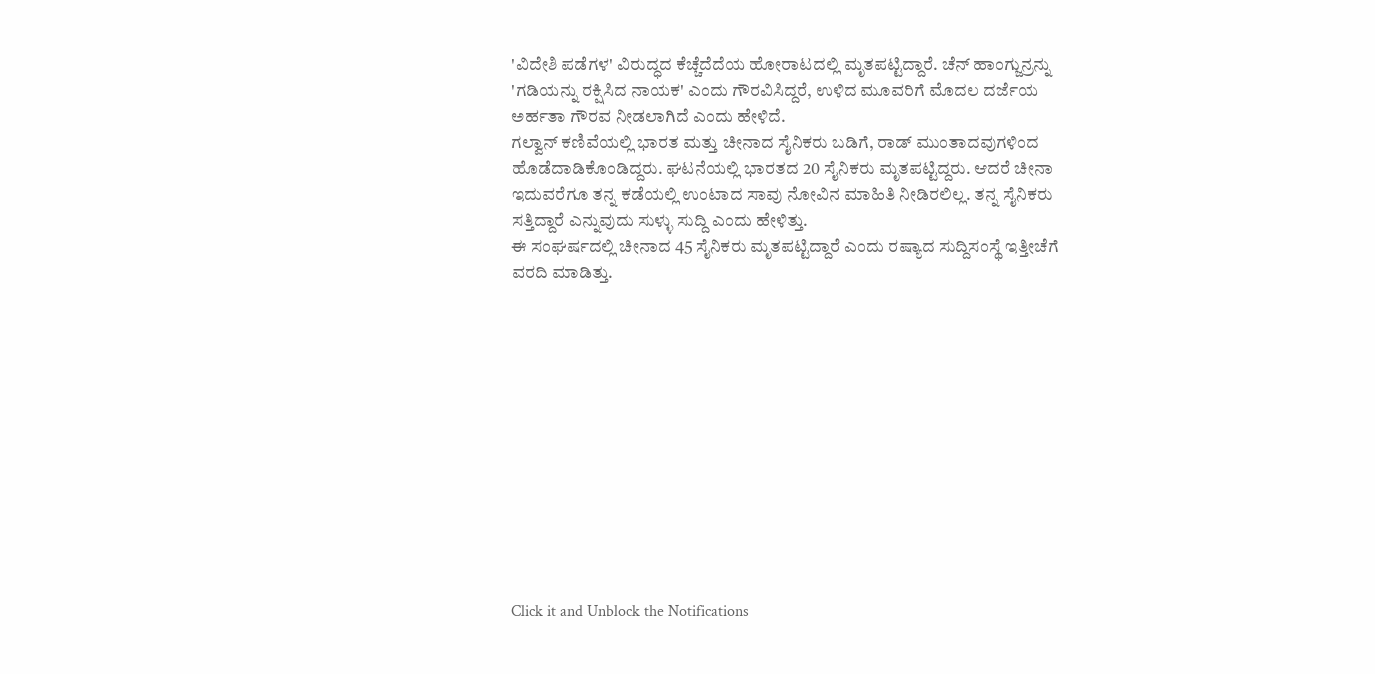'ವಿದೇಶಿ ಪಡೆಗಳ' ವಿರುದ್ಧದ ಕೆಚ್ಚೆದೆದೆಯ ಹೋರಾಟದಲ್ಲಿ ಮೃತಪಟ್ಟಿದ್ದಾರೆ. ಚೆನ್ ಹಾಂಗ್ಜುನ್ರನ್ನು 'ಗಡಿಯನ್ನು ರಕ್ಷಿಸಿದ ನಾಯಕ' ಎಂದು ಗೌರವಿಸಿದ್ದರೆ, ಉಳಿದ ಮೂವರಿಗೆ ಮೊದಲ ದರ್ಜೆಯ ಅರ್ಹತಾ ಗೌರವ ನೀಡಲಾಗಿದೆ ಎಂದು ಹೇಳಿದೆ.
ಗಲ್ವಾನ್ ಕಣಿವೆಯಲ್ಲಿ ಭಾರತ ಮತ್ತು ಚೀನಾದ ಸೈನಿಕರು ಬಡಿಗೆ, ರಾಡ್ ಮುಂತಾದವುಗಳಿಂದ ಹೊಡೆದಾಡಿಕೊಂಡಿದ್ದರು. ಘಟನೆಯಲ್ಲಿ ಭಾರತದ 20 ಸೈನಿಕರು ಮೃತಪಟ್ಟಿದ್ದರು. ಆದರೆ ಚೀನಾ ಇದುವರೆಗೂ ತನ್ನ ಕಡೆಯಲ್ಲಿ ಉಂಟಾದ ಸಾವು ನೋವಿನ ಮಾಹಿತಿ ನೀಡಿರಲಿಲ್ಲ. ತನ್ನ ಸೈನಿಕರು ಸತ್ತಿದ್ದಾರೆ ಎನ್ನುವುದು ಸುಳ್ಳು ಸುದ್ದಿ ಎಂದು ಹೇಳಿತ್ತು.
ಈ ಸಂಘರ್ಷದಲ್ಲಿ ಚೀನಾದ 45 ಸೈನಿಕರು ಮೃತಪಟ್ಟಿದ್ದಾರೆ ಎಂದು ರಷ್ಯಾದ ಸುದ್ದಿಸಂಸ್ಥೆ ಇತ್ತೀಚೆಗೆ ವರದಿ ಮಾಡಿತ್ತು.












Click it and Unblock the Notifications